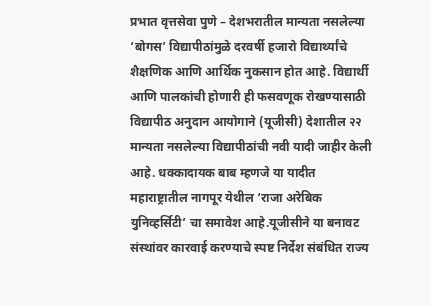प्रभात वृत्तसेवा पुणे – देशभरातील मान्यता नसलेल्या ‘बोगस’ विद्यापीठांमुळे दरवर्षी हजारो विद्यार्थ्यांचे शैक्षणिक आणि आर्थिक नुकसान होत आहे. विद्यार्थी आणि पालकांची होणारी ही फसवणूक रोखण्यासाठी विद्यापीठ अनुदान आयोगाने (यूजीसी) देशातील २२ मान्यता नसलेल्या विद्यापीठांची नवी यादी जाहीर केली आहे. धक्कादायक बाब म्हणजे या यादीत महाराष्ट्रातील नागपूर येथील ‘राजा अरेबिक युनिव्हर्सिटी’ चा समावेश आहे.यूजीसीने या बनावट संस्थांवर कारवाई करण्याचे स्पष्ट निर्देश संबंधित राज्य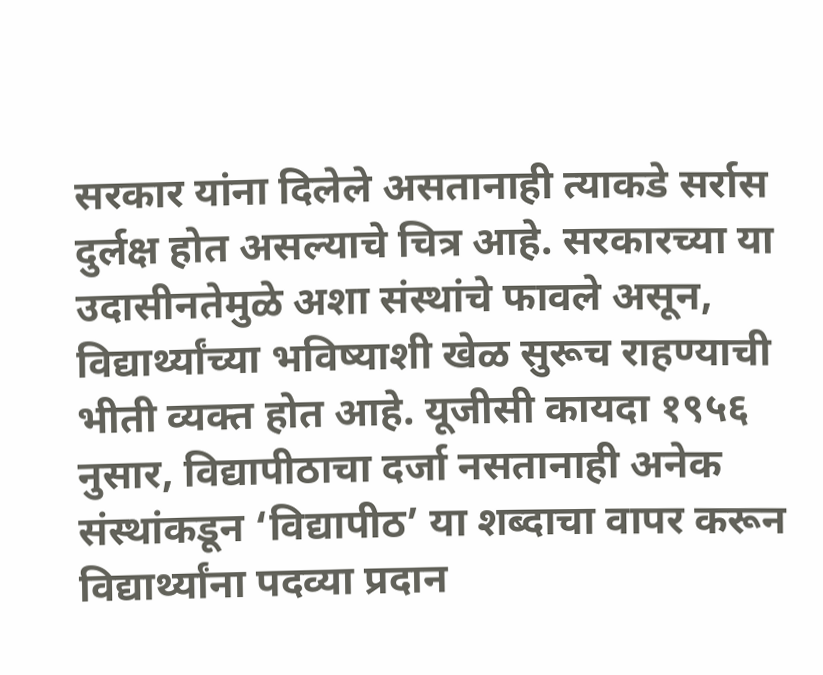सरकार यांना दिलेले असतानाही त्याकडे सर्रास दुर्लक्ष होत असल्याचे चित्र आहे. सरकारच्या या उदासीनतेमुळे अशा संस्थांचे फावले असून, विद्यार्थ्यांच्या भविष्याशी खेळ सुरूच राहण्याची भीती व्यक्त होत आहे. यूजीसी कायदा १९५६ नुसार, विद्यापीठाचा दर्जा नसतानाही अनेक संस्थांकडून ‘विद्यापीठ’ या शब्दाचा वापर करून विद्यार्थ्यांना पदव्या प्रदान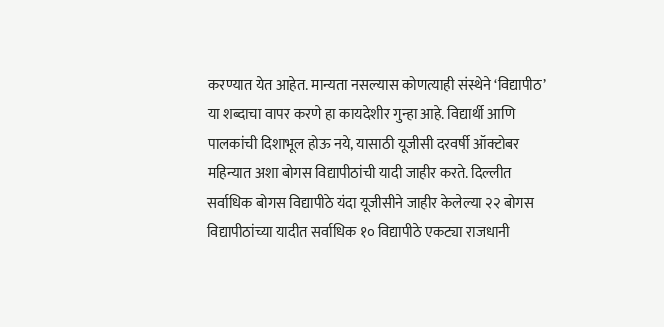करण्यात येत आहेत. मान्यता नसल्यास कोणत्याही संस्थेने ‘विद्यापीठ’ या शब्दाचा वापर करणे हा कायदेशीर गुन्हा आहे. विद्यार्थी आणि पालकांची दिशाभूल होऊ नये, यासाठी यूजीसी दरवर्षी ऑक्टोबर महिन्यात अशा बोगस विद्यापीठांची यादी जाहीर करते. दिल्लीत सर्वाधिक बोगस विद्यापीठे यंदा यूजीसीने जाहीर केलेल्या २२ बोगस विद्यापीठांच्या यादीत सर्वाधिक १० विद्यापीठे एकट्या राजधानी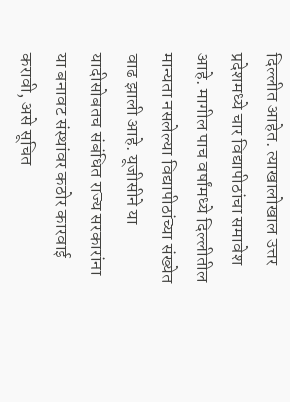दिल्लीत आहेत. त्याखालोखाल उत्तर प्रदेशमध्ये चार विद्यापीठांचा समावेश आहे. मागील पाच वर्षांमध्ये दिल्लीतील मान्यता नसलेल्या विद्यापीठांच्या संख्येत वाढ झाली आहे. यूजीसीने या यादीसोबतच संबंधित राज्य सरकारांना या बनावट संस्थांवर कठोर कारवाई करावी, असे सूचित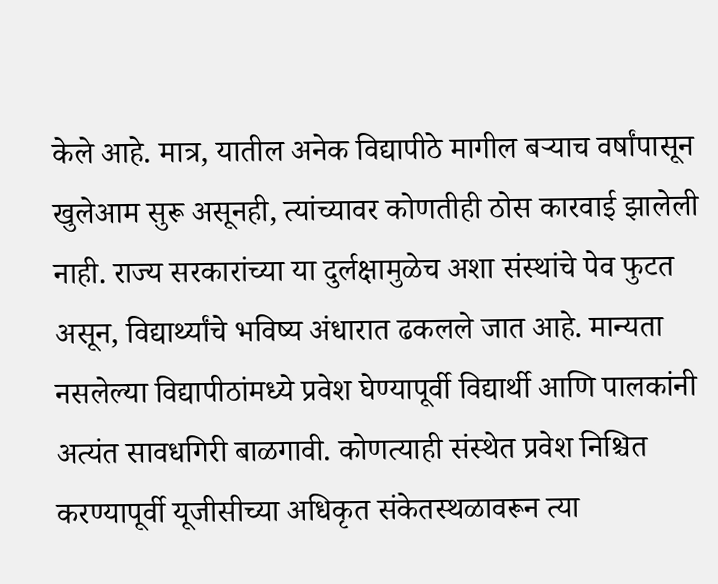केले आहे. मात्र, यातील अनेक विद्यापीठे मागील बऱ्याच वर्षांपासून खुलेआम सुरू असूनही, त्यांच्यावर कोणतीही ठोस कारवाई झालेली नाही. राज्य सरकारांच्या या दुर्लक्षामुळेच अशा संस्थांचे पेव फुटत असून, विद्यार्थ्यांचे भविष्य अंधारात ढकलले जात आहे. मान्यता नसलेल्या विद्यापीठांमध्ये प्रवेश घेण्यापूर्वी विद्यार्थी आणि पालकांनी अत्यंत सावधगिरी बाळगावी. कोणत्याही संस्थेत प्रवेश निश्चित करण्यापूर्वी यूजीसीच्या अधिकृत संकेतस्थळावरून त्या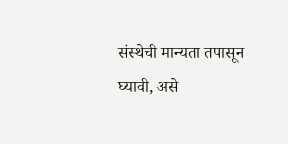संस्थेची मान्यता तपासून घ्यावी, असे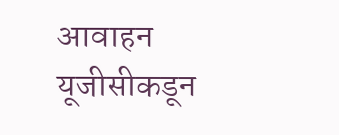आवाहन यूजीसीकडून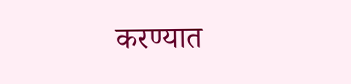करण्यात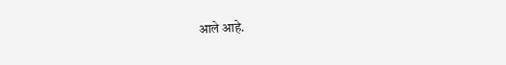आले आहे.